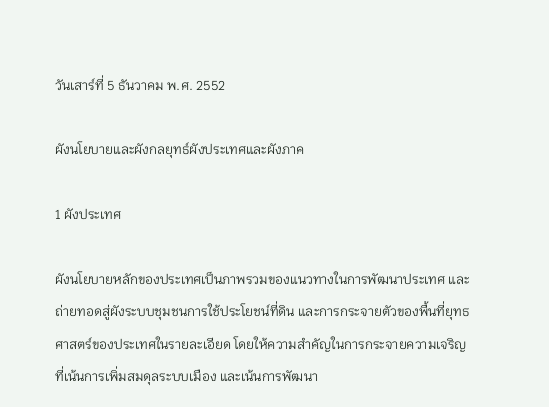วันเสาร์ที่ 5 ธันวาคม พ.ศ. 2552

ผังนโยบายและผังกลยุทธ์ผังประเทศและผังภาค

1 ผังประเทศ

ผังนโยบายหลักของประเทศเป็นภาพรวมของแนวทางในการพัฒนาประเทศ และถ่ายทอดสู่ผังระบบชุมชนการใช้ประโยชน์ที่ดิน และการกระจายตัวของพื้นที่ยุทธศาสตร์ของประเทศในรายละเอียด โดยให้ความสำคัญในการกระจายความเจริญที่เน้นการเพิ่มสมดุลระบบเมือง และเน้นการพัฒนา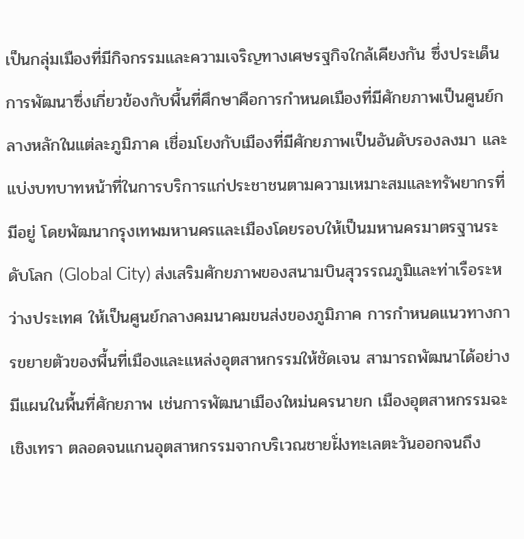เป็นกลุ่มเมืองที่มีกิจกรรมและความเจริญทางเศษรฐกิจใกล้เคียงกัน ซึ่งประเด็นการพัฒนาซึ่งเกี่ยวข้องกับพื้นที่ศึกษาคือการกำหนดเมืองที่มีศักยภาพเป็นศูนย์กลางหลักในแต่ละภูมิภาค เชื่อมโยงกับเมืองที่มีศักยภาพเป็นอันดับรองลงมา และแบ่งบทบาทหน้าที่ในการบริการแก่ประชาชนตามความเหมาะสมและทรัพยากรที่มีอยู่ โดยพัฒนากรุงเทพมหานครและเมืองโดยรอบให้เป็นมหานครมาตรฐานระดับโลก (Global City) ส่งเสริมศักยภาพของสนามบินสุวรรณภูมิและท่าเรือระหว่างประเทศ ให้เป็นศูนย์กลางคมนาคมขนส่งของภูมิภาค การกำหนดแนวทางการขยายตัวของพื้นที่เมืองและแหล่งอุตสาหกรรมให้ชัดเจน สามารถพัฒนาได้อย่างมีแผนในพื้นที่ศักยภาพ เช่นการพัฒนาเมืองใหม่นครนายก เมืองอุตสาหกรรมฉะเชิงเทรา ตลอดจนแกนอุตสาหกรรมจากบริเวณชายฝั่งทะเลตะวันออกจนถึง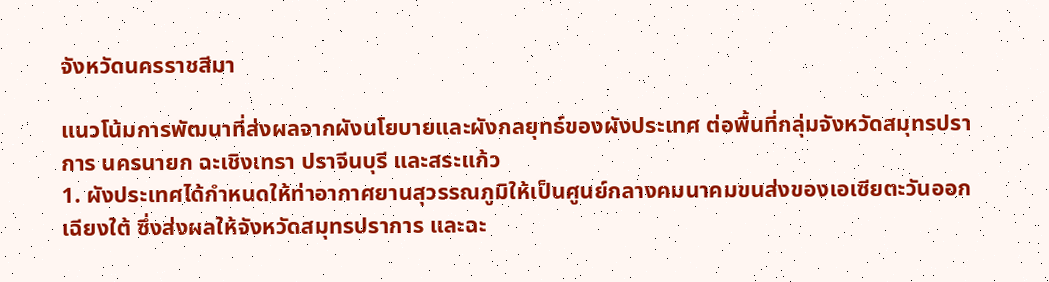จังหวัดนครราชสีมา

แนวโน้มการพัฒนาที่ส่งผลจากผังนโยบายและผังกลยุทธ์ของผังประเทศ ต่อพื้นที่กลุ่มจังหวัดสมุทรปราการ นครนายก ฉะเชิงเทรา ปราจีนบุรี และสระแก้ว
1. ผังประเทศได้กำหนดให้ท่าอากาศยานสุวรรณภูมิให้เป็นศูนย์กลางคมนาคมขนส่งของเอเซียตะวันออกเฉียงใต้ ซึ่งส่งผลให้จังหวัดสมุทรปราการ และฉะ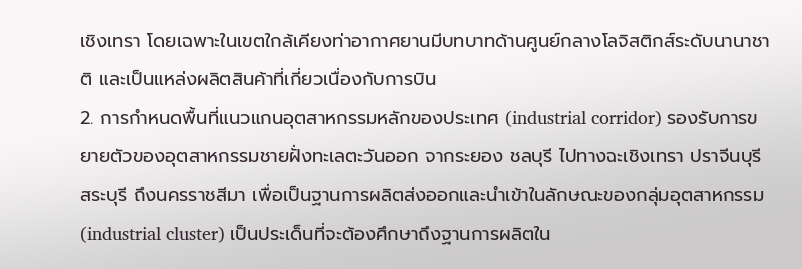เชิงเทรา โดยเฉพาะในเขตใกล้เคียงท่าอากาศยานมีบทบาทด้านศูนย์กลางโลจิสติกส์ระดับนานาชาติ และเป็นแหล่งผลิตสินค้าที่เกี่ยวเนื่องกับการบิน
2. การกำหนดพื้นที่แนวแกนอุตสาหกรรมหลักของประเทศ (industrial corridor) รองรับการขยายตัวของอุตสาหกรรมชายฝั่งทะเลตะวันออก จากระยอง ชลบุรี ไปทางฉะเชิงเทรา ปราจีนบุรี สระบุรี ถึงนครราชสีมา เพื่อเป็นฐานการผลิตส่งออกและนำเข้าในลักษณะของกลุ่มอุตสาหกรรม (industrial cluster) เป็นประเด็นที่จะต้องศึกษาถึงฐานการผลิตใน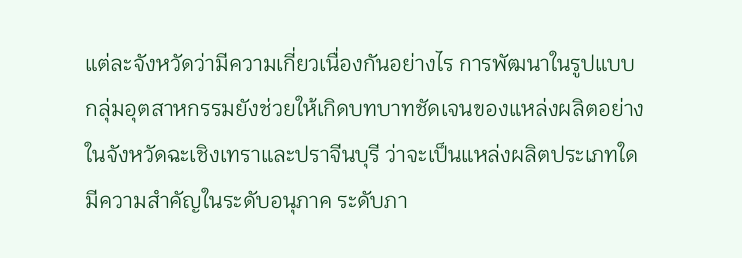แต่ละจังหวัดว่ามีความเกี่ยวเนื่องกันอย่างไร การพัฒนาในรูปแบบกลุ่มอุตสาหกรรมยังช่วยให้เกิดบทบาทชัดเจนของแหล่งผลิตอย่างในจังหวัดฉะเชิงเทราและปราจีนบุรี ว่าจะเป็นแหล่งผลิตประเภทใด มีความสำคัญในระดับอนุภาค ระดับภา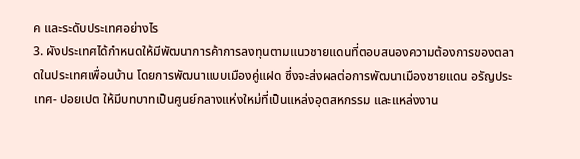ค และระดับประเทศอย่างไร
3. ผังประเทศได้กำหนดให้มีพัฒนาการค้าการลงทุนตามแนวชายแดนที่ตอบสนองความต้องการของตลาดในประเทศเพื่อนบ้าน โดยการพัฒนาแบบเมืองคู่แฝด ซึ่งจะส่งผลต่อการพัฒนาเมืองชายแดน อรัญประเทศ- ปอยเปต ให้มีบทบาทเป็นศูนย์กลางแห่งใหม่ที่เป็นแหล่งอุตสหกรรม และแหล่งงาน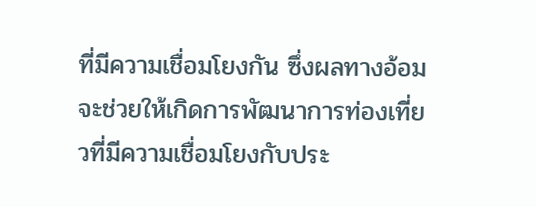ที่มีความเชื่อมโยงกัน ซึ่งผลทางอ้อมจะช่วยให้เกิดการพัฒนาการท่องเที่ยวที่มีความเชื่อมโยงกับประ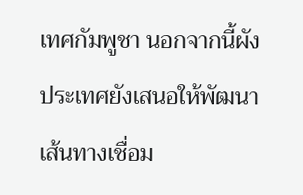เทศกัมพูชา นอกจากนี้ผังประเทศยังเสนอให้พัฒนาเส้นทางเชื่อม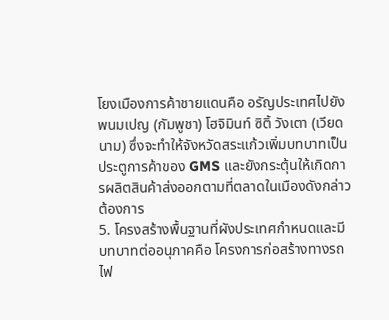โยงเมืองการค้าชายแดนคือ อรัญประเทศไปยังพนมเปญ (กัมพูชา) โฮจิมินท์ ซิติ้ วังเตา (เวียดนาม) ซึ่งจะทำให้จังหวัดสระแก้วเพิ่มบทบาทเป็นประตูการค้าของ GMS และยังกระตุ้นให้เกิดการผลิตสินค้าส่งออกตามที่ตลาดในเมืองดังกล่าวต้องการ
5. โครงสร้างพื้นฐานที่ผังประเทศกำหนดและมีบทบาทต่ออนุภาคคือ โครงการก่อสร้างทางรถไฟ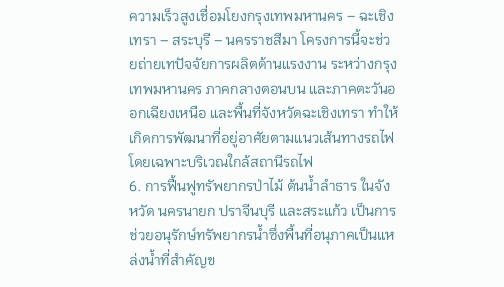ความเร็วสูงเชื่อมโยงกรุงเทพมหานคร – ฉะเชิงเทรา – สระบุรี – นครราชสีมา โครงการนี้จะช่วยถ่ายเทปัจจัยการผลิตด้านแรงงาน ระหว่างกรุงเทพมหานคร ภาคกลางตอนบน และภาคตะวันออกเฉียงเหนือ และพื้นที่จังหวัดฉะเชิงเทรา ทำให้เกิดการพัฒนาที่อยู่อาศัยตามแนวเส้นทางรถไฟ โดยเฉพาะบริเวณใกล้สถานีรถไฟ
6. การฟื้นฟูทรัพยากรป่าไม้ ต้นน้ำลำธาร ในจังหวัด นครนายก ปราจีนบุรี และสระแก้ว เป็นการช่วยอนุรักษ์ทรัพยากรน้ำซึ่งพื้นที่อนุภาคเป็นแหล่งน้ำที่สำคัญข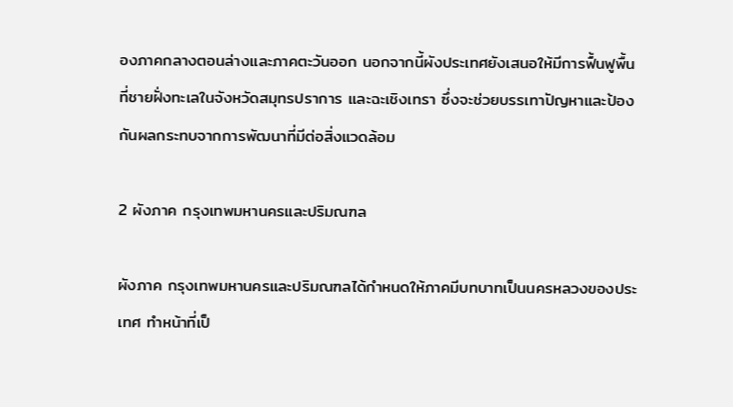องภาคกลางตอนล่างและภาคตะวันออก นอกจากนี้ผังประเทศยังเสนอให้มีการฟื้นฟูพื้นที่ชายฝั่งทะเลในจังหวัดสมุทรปราการ และฉะเชิงเทรา ซึ่งจะช่วยบรรเทาปัญหาและป้องกันผลกระทบจากการพัฒนาที่มีต่อสิ่งแวดล้อม

2 ผังภาค กรุงเทพมหานครและปริมณฑล

ผังภาค กรุงเทพมหานครและปริมณฑลได้กำหนดให้ภาคมีบทบาทเป็นนครหลวงของประเทศ ทำหน้าที่เป็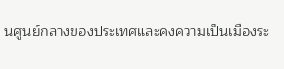นศูนย์กลางของประเทศและคงความเป็นเมืองระ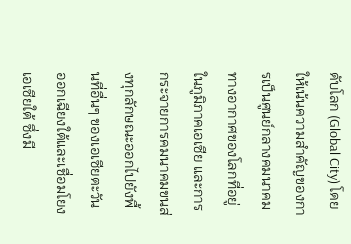ดับโลก (Global City) โดยให้เน้นความสำคัญของการเป็นศูนย์กลางคมนาคมทางอากาศของโลกที่อยู่ในภูมิภาคเอเซีย และการกระจายการคมนาคมขนส่งทุกลักษณะออกไปยังพื้นที่อื่นๆ ของเอเซียตะวันออกเฉียงใต้และเชื่อมโยงเอเซียใต้ ซึ่งมี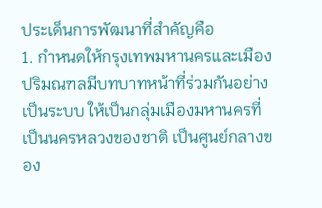ประเด็นการพัฒนาที่สำคัญคือ
1. กำหนดให้กรุงเทพมหานครและเมืองปริมณฑลมีบทบาทหน้าที่ร่วมกันอย่างเป็นระบบ ให้เป็นกลุ่มเมืองมหานครที่เป็นนครหลวงของชาติ เป็นศูนย์กลางของ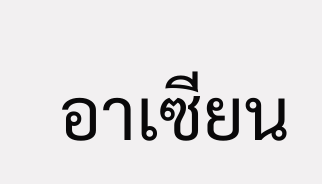อาเซียน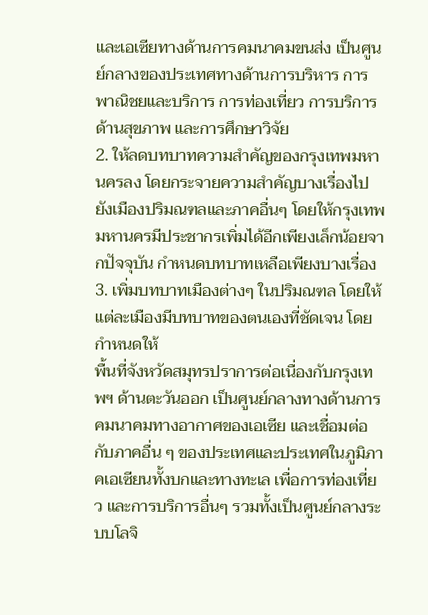และเอเซียทางด้านการคมนาคมขนส่ง เป็นศูนย์กลางของประเทศทางด้านการบริหาร การพาณิชยและบริการ การท่องเที่ยว การบริการด้านสุขภาพ และการศึกษาวิจัย
2. ให้ลดบทบาทความสำคัญของกรุงเทพมหานครลง โดยกระจายความสำคัญบางเรื่องไปยังเมืองปริมณฑลและภาคอื่นๆ โดยให้กรุงเทพมหานครมีประชากรเพิ่มได้อีกเพียงเล็กน้อยจากปัจจุบัน กำหนดบทบาทเหลือเพียงบางเรื่อง
3. เพิ่มบทบาทเมืองต่างๆ ในปริมณฑล โดยให้แต่ละเมืองมีบทบาทของตนเองที่ชัดเจน โดยกำหนดให้
พื้นที่จังหวัดสมุทรปราการต่อเนื่องกับกรุงเทพฯ ด้านตะวันออก เป็นศูนย์กลางทางด้านการคมนาคมทางอากาศของเอเซีย และเชื่อมต่อกับภาคอื่น ๆ ของประเทศและประเทศในภูมิภาคเอเซียนทั้งบกและทางทะเล เพื่อการท่องเที่ยว และการบริการอื่นๆ รวมทั้งเป็นศูนย์กลางระบบโลจิ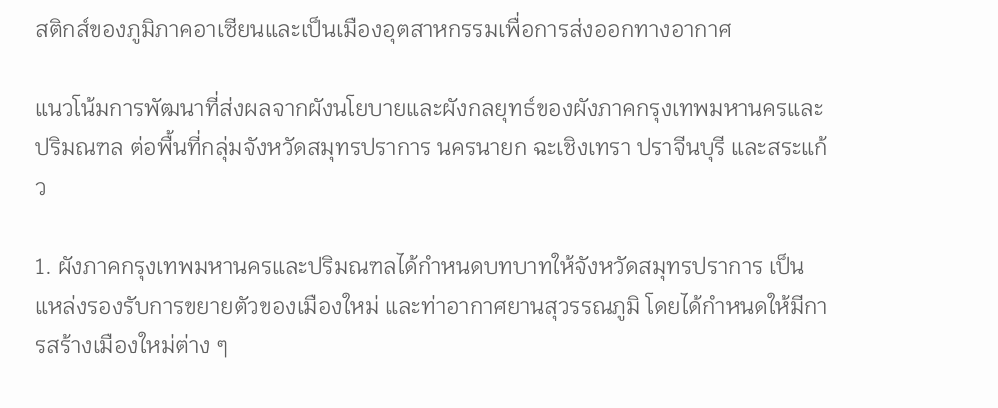สติกส์ของภูมิภาคอาเซียนและเป็นเมืองอุตสาหกรรมเพื่อการส่งออกทางอากาศ

แนวโน้มการพัฒนาที่ส่งผลจากผังนโยบายและผังกลยุทธ์ของผังภาคกรุงเทพมหานครและปริมณฑล ต่อพื้นที่กลุ่มจังหวัดสมุทรปราการ นครนายก ฉะเชิงเทรา ปราจีนบุรี และสระแก้ว

1. ผังภาคกรุงเทพมหานครและปริมณฑลได้กำหนดบทบาทให้จังหวัดสมุทรปราการ เป็นแหล่งรองรับการขยายตัวของเมืองใหม่ และท่าอากาศยานสุวรรณภูมิ โดยได้กำหนดให้มีการสร้างเมืองใหม่ต่าง ๆ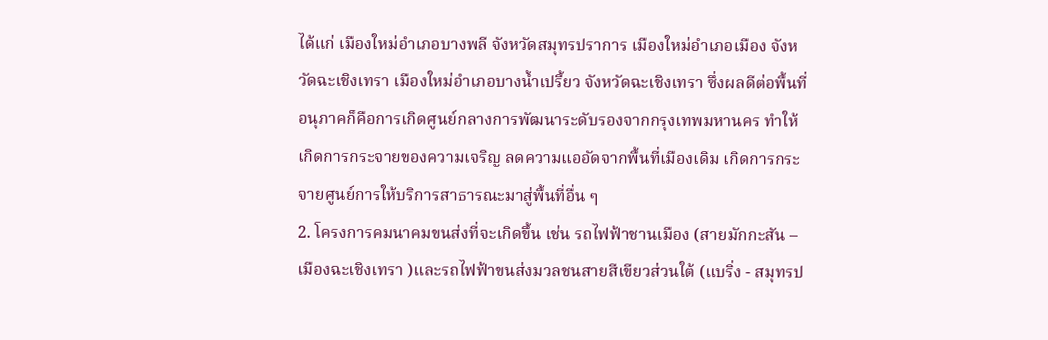ได้แก่ เมืองใหม่อำเภอบางพลี จังหวัดสมุทรปราการ เมืองใหม่อำเภอเมือง จังหวัดฉะเชิงเทรา เมืองใหม่อำเภอบางน้ำเปรี้ยว จังหวัดฉะเชิงเทรา ซึ่งผลดีต่อพื้นที่อนุภาคก็คือการเกิดศูนย์กลางการพัฒนาระดับรองจากกรุงเทพมหานคร ทำให้เกิดการกระจายของความเจริญ ลดความแออัดจากพื้นที่เมืองเดิม เกิดการกระจายศูนย์การให้บริการสาธารณะมาสู่พื้นที่อื่น ๆ
2. โครงการคมนาคมขนส่งที่จะเกิดขึ้น เช่น รถไฟฟ้าชานเมือง (สายมักกะสัน – เมืองฉะเชิงเทรา )และรถไฟฟ้าขนส่งมวลชนสายสีเขียวส่วนใต้ (แบริ่ง - สมุทรป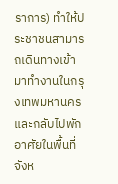ราการ) ทำให้ประชาชนสามารถเดินทางเข้ามาทำงานในกรุงเทพมหานครและกลับไปพักอาศัยในพื้นที่จังห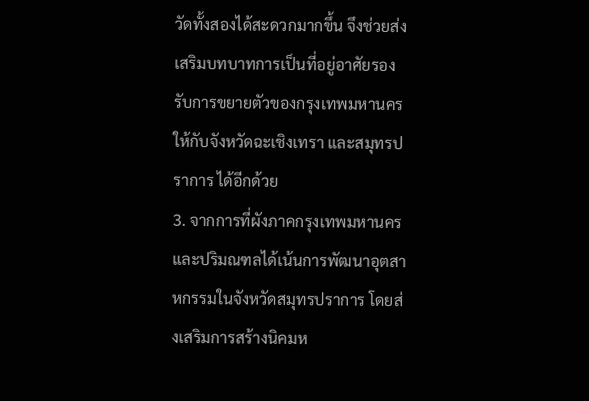วัดทั้งสองได้สะดวกมากขึ้น จึงช่วยส่งเสริมบทบาทการเป็นที่อยู่อาศัยรองรับการขยายตัวของกรุงเทพมหานคร ให้กับจังหวัดฉะเชิงเทรา และสมุทรปราการ ได้อีกด้วย
3. จากการที่ผังภาคกรุงเทพมหานครและปริมณฑลได้เน้นการพัฒนาอุตสาหกรรมในจังหวัดสมุทรปราการ โดยส่งเสริมการสร้างนิคมห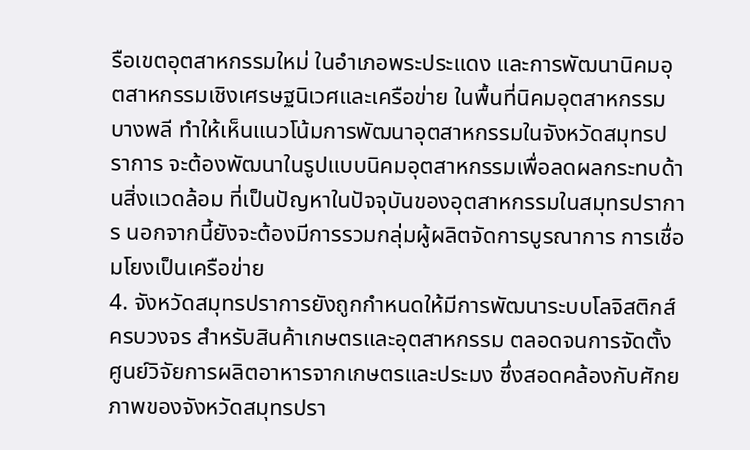รือเขตอุตสาหกรรมใหม่ ในอำเภอพระประแดง และการพัฒนานิคมอุตสาหกรรมเชิงเศรษฐนิเวศและเครือข่าย ในพื้นที่นิคมอุตสาหกรรมบางพลี ทำให้เห็นแนวโน้มการพัฒนาอุตสาหกรรมในจังหวัดสมุทรปราการ จะต้องพัฒนาในรูปแบบนิคมอุตสาหกรรมเพื่อลดผลกระทบด้านสิ่งแวดล้อม ที่เป็นปัญหาในปัจจุบันของอุตสาหกรรมในสมุทรปราการ นอกจากนี้ยังจะต้องมีการรวมกลุ่มผู้ผลิตจัดการบูรณาการ การเชื่อมโยงเป็นเครือข่าย
4. จังหวัดสมุทรปราการยังถูกกำหนดให้มีการพัฒนาระบบโลจิสติกส์ครบวงจร สำหรับสินค้าเกษตรและอุตสาหกรรม ตลอดจนการจัดตั้งศูนย์วิจัยการผลิตอาหารจากเกษตรและประมง ซึ่งสอดคล้องกับศักยภาพของจังหวัดสมุทรปรา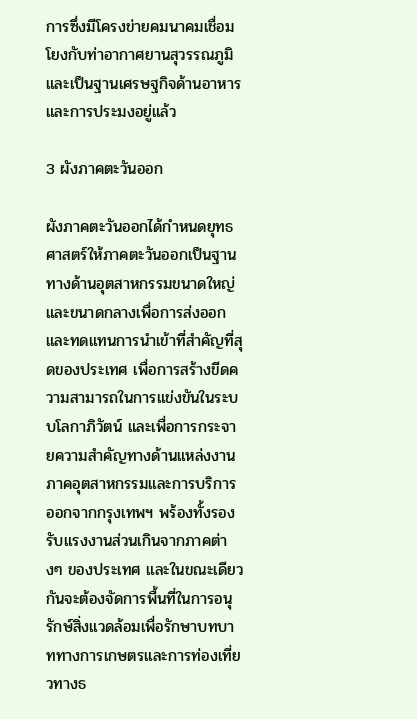การซึ่งมีโครงข่ายคมนาคมเชื่อมโยงกับท่าอากาศยานสุวรรณภูมิ และเป็นฐานเศรษฐกิจด้านอาหารและการประมงอยู่แล้ว

3 ผังภาคตะวันออก

ผังภาคตะวันออกได้กำหนดยุทธศาสตร์ให้ภาคตะวันออกเป็นฐานทางด้านอุตสาหกรรมขนาดใหญ่และขนาดกลางเพื่อการส่งออกและทดแทนการนำเข้าที่สำคัญที่สุดของประเทศ เพื่อการสร้างขีดความสามารถในการแข่งขันในระบบโลกาภิวัตน์ และเพื่อการกระจายความสำคัญทางด้านแหล่งงานภาคอุตสาหกรรมและการบริการออกจากกรุงเทพฯ พร้องทั้งรองรับแรงงานส่วนเกินจากภาคต่างๆ ของประเทศ และในขณะเดียวกันจะต้องจัดการพื้นที่ในการอนุรักษ์สิ่งแวดล้อมเพื่อรักษาบทบาททางการเกษตรและการท่องเที่ยวทางธ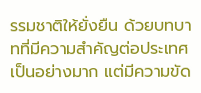รรมชาติให้ยั่งยืน ด้วยบทบาทที่มีความสำคัญต่อประเทศเป็นอย่างมาก แต่มีความขัด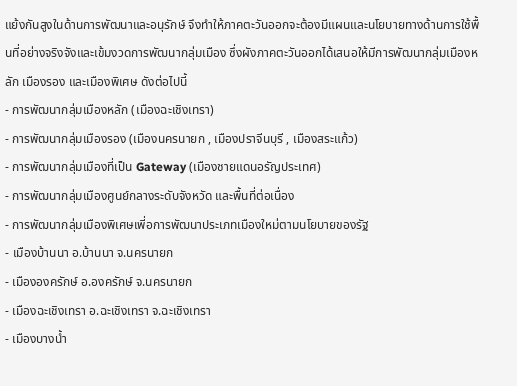แย้งกันสูงในด้านการพัฒนาและอนุรักษ์ จึงทำให้ภาคตะวันออกจะต้องมีแผนและนโยบายทางด้านการใช้พื้นที่อย่างจริงจังและเข้มงวดการพัฒนากลุ่มเมือง ซึ่งผังภาคตะวันออกได้เสนอให้มีการพัฒนากลุ่มเมืองหลัก เมืองรอง และเมืองพิเศษ ดังต่อไปนี้
- การพัฒนากลุ่มเมืองหลัก (เมืองฉะเชิงเทรา)
- การพัฒนากลุ่มเมืองรอง (เมืองนครนายก , เมืองปราจีนบุรี , เมืองสระแก้ว)
- การพัฒนากลุ่มเมืองที่เป็น Gateway (เมืองชายแดนอรัญประเทศ)
- การพัฒนากลุ่มเมืองศูนย์กลางระดับจังหวัด และพื้นที่ต่อเนื่อง
- การพัฒนากลุ่มเมืองพิเศษเพี่อการพัฒนาประเภทเมืองใหม่ตามนโยบายของรัฐ
- เมืองบ้านนา อ.บ้านนา จ.นครนายก
- เมืององครักษ์ อ.องครักษ์ จ.นครนายก
- เมืองฉะเชิงเทรา อ.ฉะเชิงเทรา จ.ฉะเชิงเทรา
- เมืองบางน้ำ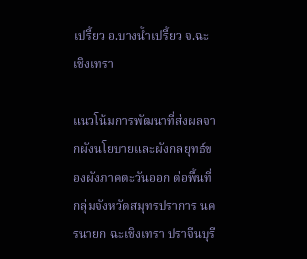เปรี้ยว อ.บางน้ำเปรี้ยว จ.ฉะเชิงเทรา

แนวโน้มการพัฒนาที่ส่งผลจากผังนโยบายและผังกลยุทธ์ของผังภาคตะวันออก ต่อพื้นที่กลุ่มจังหวัดสมุทรปราการ นครนายก ฉะเชิงเทรา ปราจีนบุรี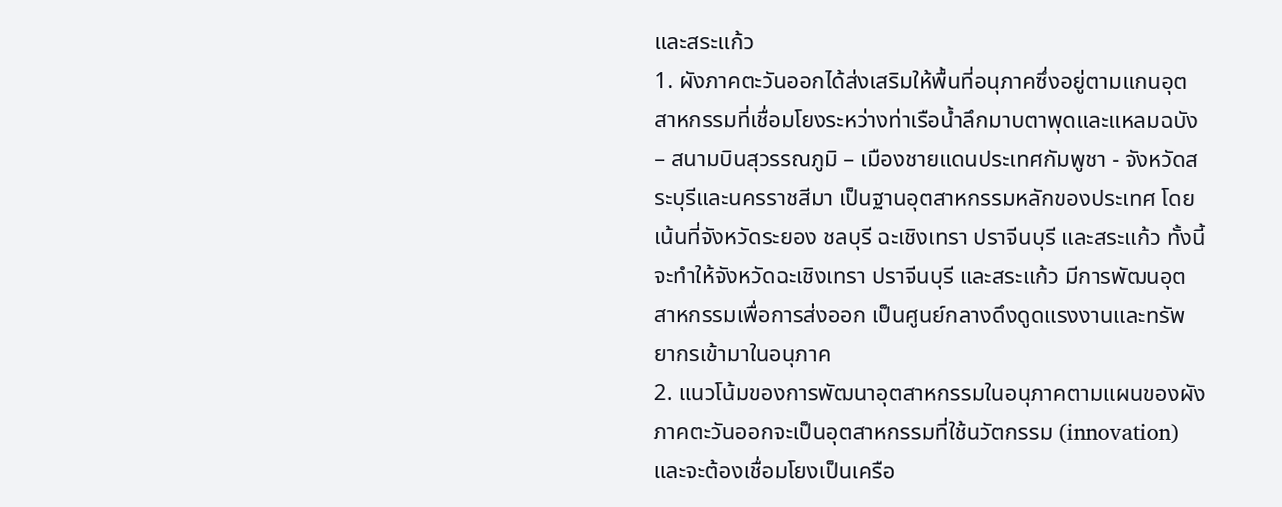และสระแก้ว
1. ผังภาคตะวันออกได้ส่งเสริมให้พื้นที่อนุภาคซึ่งอยู่ตามแกนอุตสาหกรรมที่เชื่อมโยงระหว่างท่าเรือน้ำลึกมาบตาพุดและแหลมฉบัง – สนามบินสุวรรณภูมิ – เมืองชายแดนประเทศกัมพูชา - จังหวัดสระบุรีและนครราชสีมา เป็นฐานอุตสาหกรรมหลักของประเทศ โดยเน้นที่จังหวัดระยอง ชลบุรี ฉะเชิงเทรา ปราจีนบุรี และสระแก้ว ทั้งนี้จะทำให้จังหวัดฉะเชิงเทรา ปราจีนบุรี และสระแก้ว มีการพัฒนอุตสาหกรรมเพื่อการส่งออก เป็นศูนย์กลางดึงดูดแรงงานและทรัพยากรเข้ามาในอนุภาค
2. แนวโน้มของการพัฒนาอุตสาหกรรมในอนุภาคตามแผนของผังภาคตะวันออกจะเป็นอุตสาหกรรมที่ใช้นวัตกรรม (innovation) และจะต้องเชื่อมโยงเป็นเครือ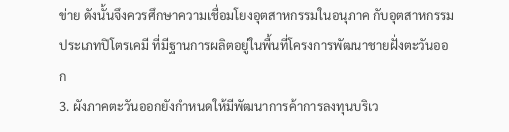ข่าย ดังนั้นจึงควรศึกษาความเชื่อมโยงอุตสาหกรรมในอนุภาค กับอุตสาหกรรมประเภทปิโตรเคมี ที่มีฐานการผลิตอยู่ในพื้นที่โครงการพัฒนาชายฝั่งตะวันออก
3. ผังภาคตะวันออกยังกำหนดให้มีพัฒนาการค้าการลงทุนบริเว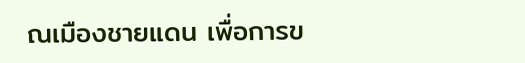ณเมืองชายแดน เพื่อการข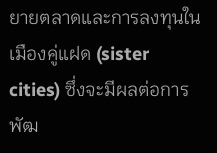ยายตลาดและการลงทุนในเมืองคู่แฝด (sister cities) ซึ่งจะมีผลต่อการพัฒ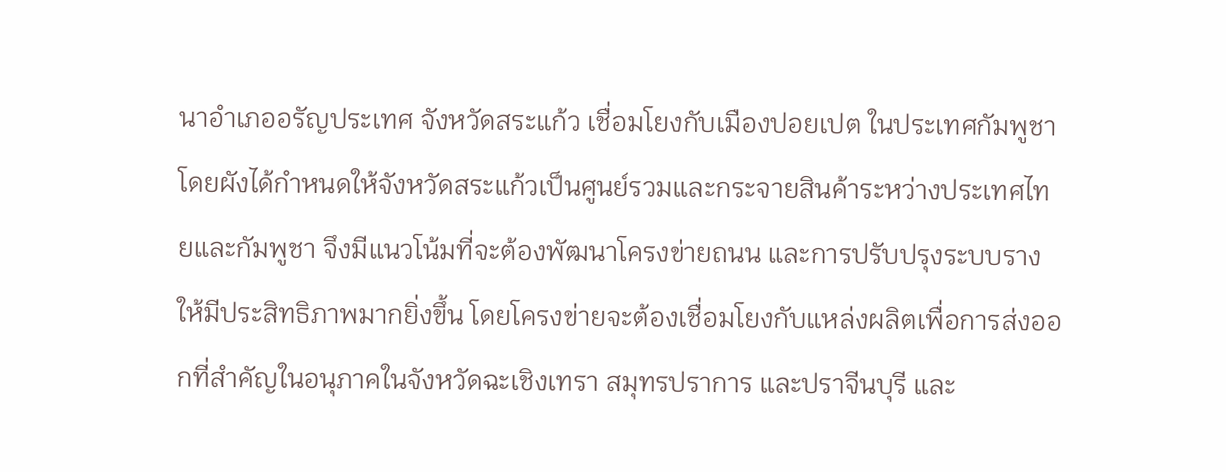นาอำเภออรัญประเทศ จังหวัดสระแก้ว เชื่อมโยงกับเมืองปอยเปต ในประเทศกัมพูชา โดยผังได้กำหนดให้จังหวัดสระแก้วเป็นศูนย์รวมและกระจายสินค้าระหว่างประเทศไทยและกัมพูชา จึงมีแนวโน้มที่จะต้องพัฒนาโครงข่ายถนน และการปรับปรุงระบบรางให้มีประสิทธิภาพมากยิ่งขึ้น โดยโครงข่ายจะต้องเชื่อมโยงกับแหล่งผลิตเพื่อการส่งออกที่สำคัญในอนุภาคในจังหวัดฉะเชิงเทรา สมุทรปราการ และปราจีนบุรี และ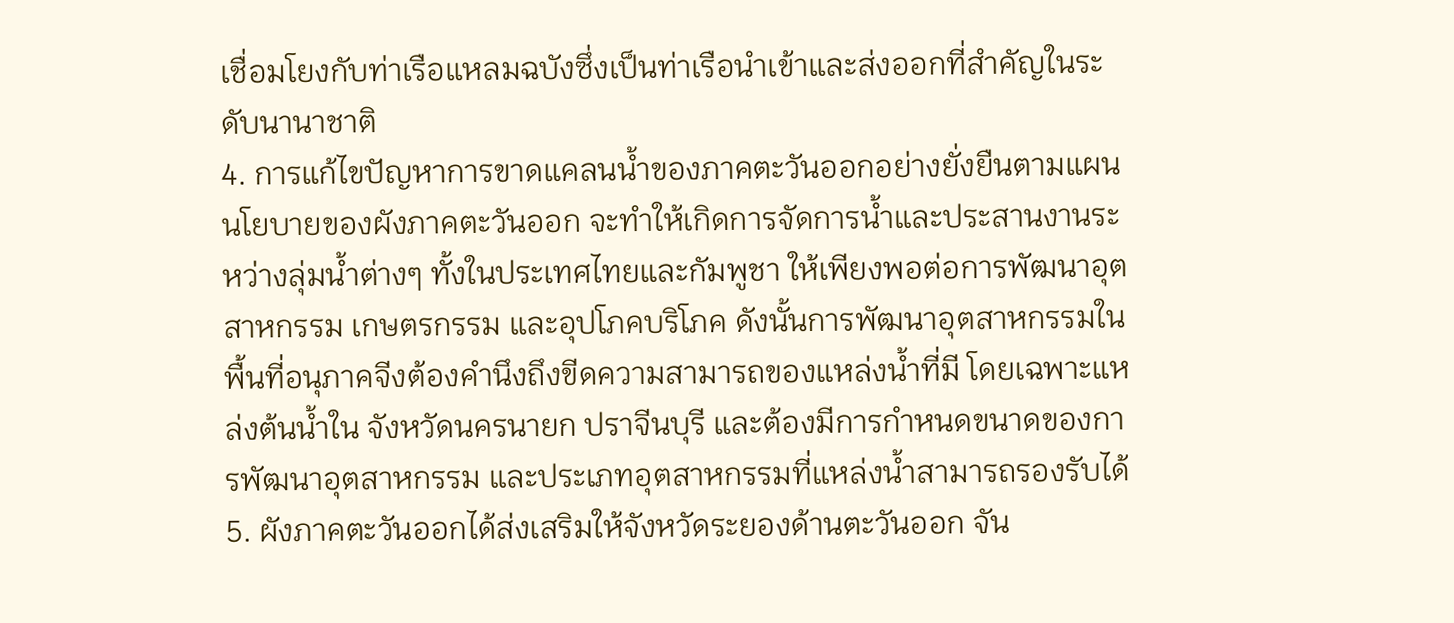เชื่อมโยงกับท่าเรือแหลมฉบังซึ่งเป็นท่าเรือนำเข้าและส่งออกที่สำคัญในระดับนานาชาติ
4. การแก้ไขปัญหาการขาดแคลนน้ำของภาคตะวันออกอย่างยั่งยืนตามแผนนโยบายของผังภาคตะวันออก จะทำให้เกิดการจัดการน้ำและประสานงานระหว่างลุ่มน้ำต่างๆ ทั้งในประเทศไทยและกัมพูชา ให้เพียงพอต่อการพัฒนาอุตสาหกรรม เกษตรกรรม และอุปโภคบริโภค ดังนั้นการพัฒนาอุตสาหกรรมในพื้นที่อนุภาคจีงต้องคำนึงถึงขีดความสามารถของแหล่งน้ำที่มี โดยเฉพาะแหล่งต้นน้ำใน จังหวัดนครนายก ปราจีนบุรี และต้องมีการกำหนดขนาดของการพัฒนาอุตสาหกรรม และประเภทอุตสาหกรรมที่แหล่งน้ำสามารถรองรับได้
5. ผังภาคตะวันออกได้ส่งเสริมให้จังหวัดระยองด้านตะวันออก จัน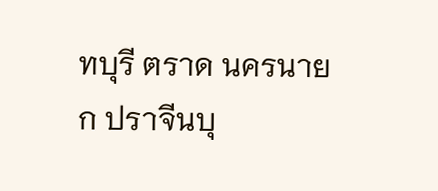ทบุรี ตราด นครนายก ปราจีนบุ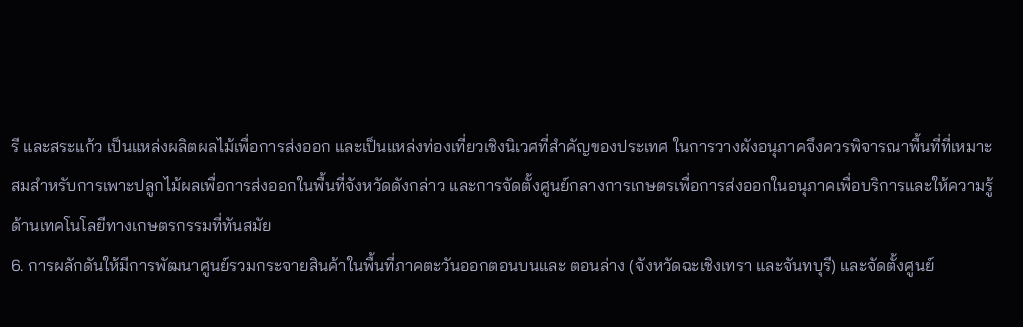รี และสระแก้ว เป็นแหล่งผลิตผลไม้เพื่อการส่งออก และเป็นแหล่งท่องเที่ยวเชิงนิเวศที่สำคัญของประเทศ ในการวางผังอนุภาคจึงควรพิจารณาพื้นที่ที่เหมาะสมสำหรับการเพาะปลูกไม้ผลเพื่อการส่งออกในพื้นที่จังหวัดดังกล่าว และการจัดตั้งศูนย์กลางการเกษตรเพื่อการส่งออกในอนุภาคเพื่อบริการและให้ความรู้ด้านเทคโนโลยีทางเกษตรกรรมที่ทันสมัย
6. การผลักดันให้มีการพัฒนาศูนย์รวมกระจายสินค้าในพื้นที่ภาคตะวันออกตอนบนและ ตอนล่าง (จังหวัดฉะเชิงเทรา และจันทบุรี) และจัดตั้งศูนย์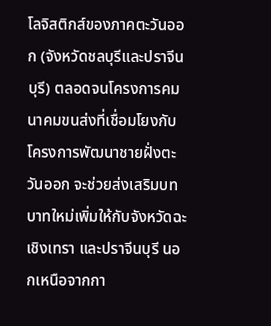โลจิสติกส์ของภาคตะวันออก (จังหวัดชลบุรีและปราจีนบุรี) ตลอดจนโครงการคมนาคมขนส่งที่เชื่อมโยงกับโครงการพัฒนาชายฝั่งตะวันออก จะช่วยส่งเสริมบทบาทใหม่เพิ่มให้กับจังหวัดฉะเชิงเทรา และปราจีนบุรี นอกเหนือจากกา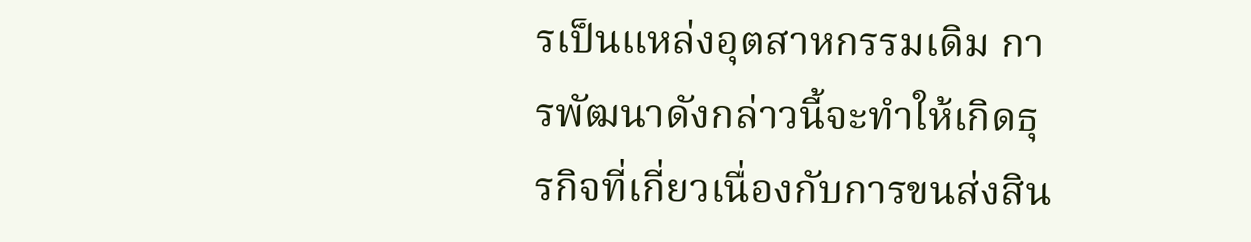รเป็นแหล่งอุตสาหกรรมเดิม การพัฒนาดังกล่าวนี้จะทำให้เกิดธุรกิจที่เกี่ยวเนื่องกับการขนส่งสิน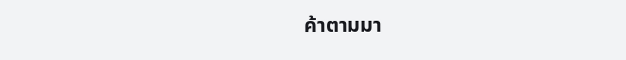ค้าตามมา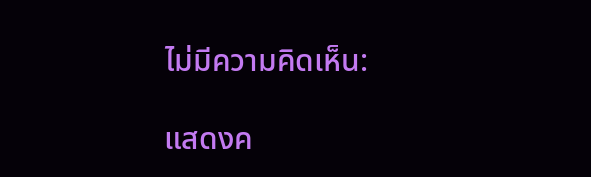ไม่มีความคิดเห็น:

แสดงค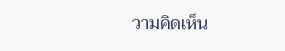วามคิดเห็น